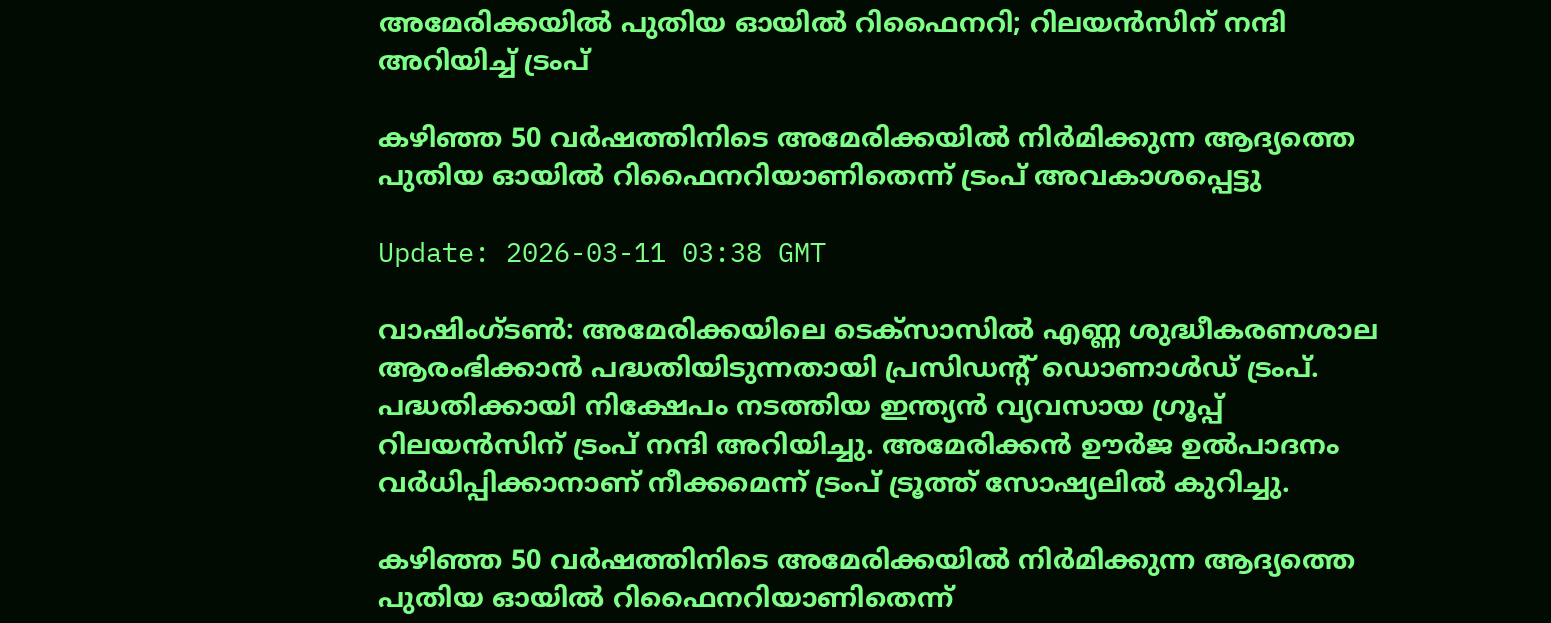അമേരിക്കയിൽ പുതിയ ഓയിൽ റിഫൈനറി; റിലയൻസിന് നന്ദി അറിയിച്ച് ട്രംപ്

കഴിഞ്ഞ 50 വർഷത്തിനിടെ അമേരിക്കയിൽ നിർമിക്കുന്ന ആദ്യത്തെ പുതിയ ഓയിൽ റിഫൈനറിയാണിതെന്ന് ട്രംപ് അവകാശപ്പെട്ടു

Update: 2026-03-11 03:38 GMT

വാഷിംഗ്ടൺ: അമേരിക്കയിലെ ടെക്സാസിൽ എണ്ണ ശുദ്ധീകരണശാല ആരംഭിക്കാൻ പദ്ധതിയിടുന്നതായി പ്രസിഡന്‍റ് ഡൊണാൾഡ് ട്രംപ്. പദ്ധതിക്കായി നിക്ഷേപം നടത്തിയ ഇന്ത്യൻ വ്യവസായ ഗ്രൂപ്പ് റിലയൻസിന് ട്രംപ് നന്ദി അറിയിച്ചു. അമേരിക്കൻ ഊർജ ഉൽപാദനം വർധിപ്പിക്കാനാണ് നീക്കമെന്ന് ട്രംപ് ട്രൂത്ത് സോഷ്യലിൽ കുറിച്ചു.

കഴിഞ്ഞ 50 വർഷത്തിനിടെ അമേരിക്കയിൽ നിർമിക്കുന്ന ആദ്യത്തെ പുതിയ ഓയിൽ റിഫൈനറിയാണിതെന്ന്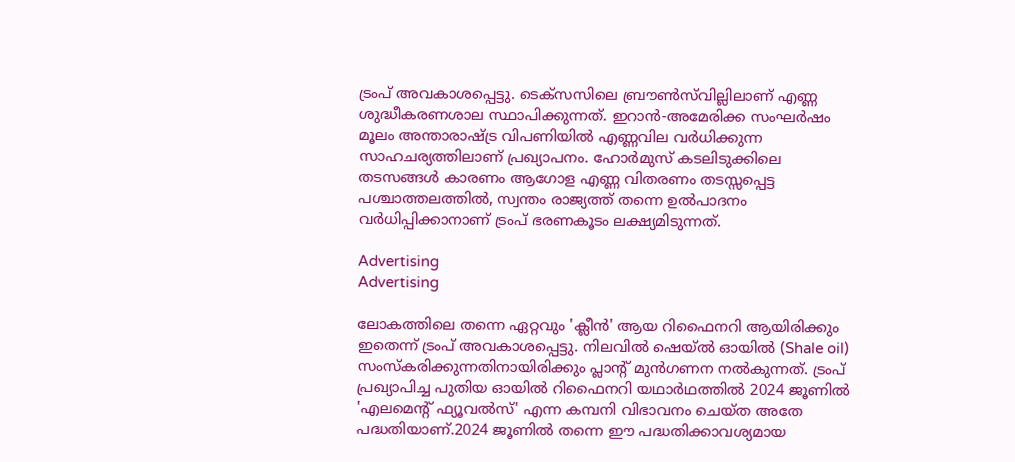ട്രംപ് അവകാശപ്പെട്ടു. ടെക്സസിലെ ബ്രൗൺസ്‌വില്ലിലാണ് എണ്ണ ശുദ്ധീകരണശാല സ്ഥാപിക്കുന്നത്. ഇറാൻ-അമേരിക്ക സംഘർഷം മൂലം അന്താരാഷ്ട്ര വിപണിയിൽ എണ്ണവില വർധിക്കുന്ന സാഹചര്യത്തിലാണ് പ്രഖ്യാപനം. ഹോർമുസ് കടലിടുക്കിലെ തടസങ്ങൾ കാരണം ആഗോള എണ്ണ വിതരണം തടസ്സപ്പെട്ട പശ്ചാത്തലത്തിൽ, സ്വന്തം രാജ്യത്ത് തന്നെ ഉൽപാദനം വർധിപ്പിക്കാനാണ് ട്രംപ് ഭരണകൂടം ലക്ഷ്യമിടുന്നത്.

Advertising
Advertising

ലോകത്തിലെ തന്നെ ഏറ്റവും 'ക്ലീൻ' ആയ റിഫൈനറി ആയിരിക്കും ഇതെന്ന് ട്രംപ് അവകാശപ്പെട്ടു. നിലവിൽ ഷെയ്ൽ ഓയിൽ (Shale oil) സംസ്കരിക്കുന്നതിനായിരിക്കും പ്ലാന്‍റ് മുൻഗണന നൽകുന്നത്. ട്രംപ് പ്രഖ്യാപിച്ച പുതിയ ഓയിൽ റിഫൈനറി യഥാർഥത്തിൽ 2024 ജൂണിൽ 'എലമെന്‍റ് ഫ്യൂവൽസ്' എന്ന കമ്പനി വിഭാവനം ചെയ്ത അതേ പദ്ധതിയാണ്.2024 ജൂണിൽ തന്നെ ഈ പദ്ധതിക്കാവശ്യമായ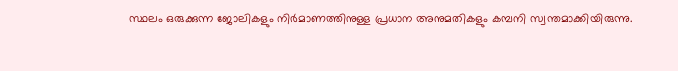സ്ഥലം ഒരുക്കുന്ന ജോലികളും നിർമാണത്തിനുള്ള പ്രധാന അനുമതികളും കമ്പനി സ്വന്തമാക്കിയിരുന്നു.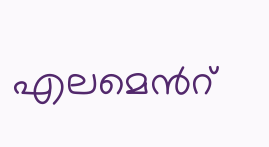എലമെന്‍റ്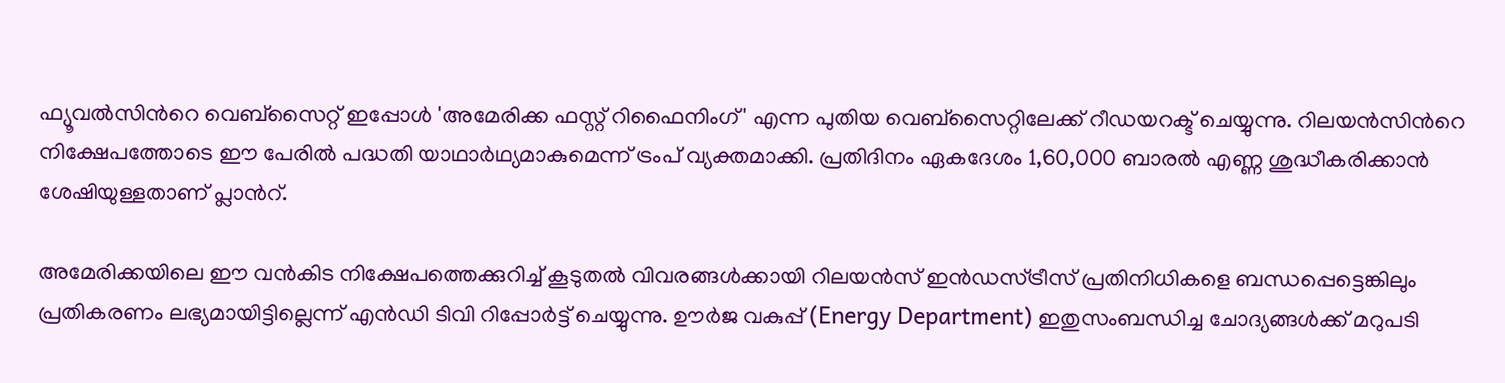ഫ്യൂവൽസിന്‍റെ വെബ്സൈറ്റ് ഇപ്പോൾ 'അമേരിക്ക ഫസ്റ്റ് റിഫൈനിംഗ്' എന്ന പുതിയ വെബ്സൈറ്റിലേക്ക് റീഡയറക്ട് ചെയ്യുന്നു. റിലയൻസിന്‍റെ നിക്ഷേപത്തോടെ ഈ പേരിൽ പദ്ധതി യാഥാർഥ്യമാകുമെന്ന് ട്രംപ് വ്യക്തമാക്കി. പ്രതിദിനം ഏകദേശം 1,60,000 ബാരൽ എണ്ണ ശുദ്ധീകരിക്കാൻ ശേഷിയുള്ളതാണ് പ്ലാന്‍റ്.

അമേരിക്കയിലെ ഈ വൻകിട നിക്ഷേപത്തെക്കുറിച്ച് കൂടുതൽ വിവരങ്ങൾക്കായി റിലയൻസ് ഇൻഡസ്ട്രീസ് പ്രതിനിധികളെ ബന്ധപ്പെട്ടെങ്കിലും പ്രതികരണം ലഭ്യമായിട്ടില്ലെന്ന് എൻഡി ടിവി റിപ്പോര്‍ട്ട് ചെയ്യുന്നു. ഊർജ വകുപ്പ് (Energy Department) ഇതുസംബന്ധിച്ച ചോദ്യങ്ങൾക്ക് മറുപടി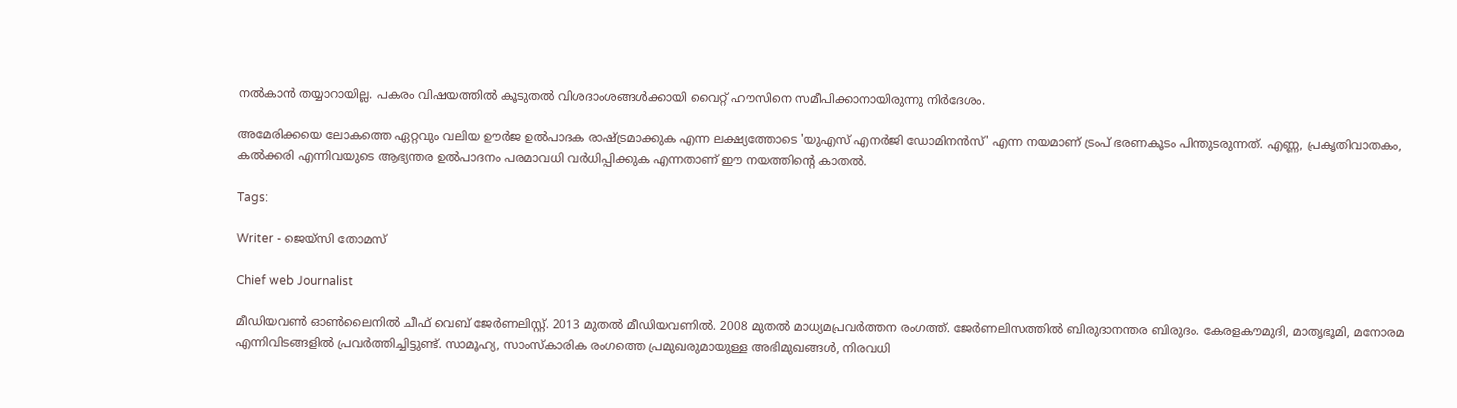നൽകാൻ തയ്യാറായില്ല. പകരം വിഷയത്തിൽ കൂടുതൽ വിശദാംശങ്ങൾക്കായി വൈറ്റ് ഹൗസിനെ സമീപിക്കാനായിരുന്നു നിര്‍ദേശം.

അമേരിക്കയെ ലോകത്തെ ഏറ്റവും വലിയ ഊർജ ഉൽപാദക രാഷ്ട്രമാക്കുക എന്ന ലക്ഷ്യത്തോടെ 'യുഎസ് എനർജി ഡോമിനൻസ്' എന്ന നയമാണ് ട്രംപ് ഭരണകൂടം പിന്തുടരുന്നത്. എണ്ണ, പ്രകൃതിവാതകം, കൽക്കരി എന്നിവയുടെ ആഭ്യന്തര ഉൽപാദനം പരമാവധി വർധിപ്പിക്കുക എന്നതാണ് ഈ നയത്തിന്‍റെ കാതൽ.

Tags:

Writer - ജെയ്സി തോമസ്

Chief web Journalist

മീഡിയവൺ ഓൺലൈനിൽ ചീഫ് വെബ് ജേർണലിസ്റ്റ്. 2013 മുതൽ മീഡിയവണിൽ. 2008 മുതൽ മാധ്യമപ്രവർത്തന രംഗത്ത്. ജേർണലിസത്തിൽ ബിരുദാനന്തര ബിരുദം. കേരളകൗമുദി, മാതൃഭൂമി, മനോരമ എന്നിവിടങ്ങളിൽ പ്രവർത്തിച്ചിട്ടുണ്ട്. സാമൂഹ്യ, സാംസ്‌കാരിക രംഗത്തെ പ്രമുഖരുമായുള്ള അഭിമുഖങ്ങൾ, നിരവധി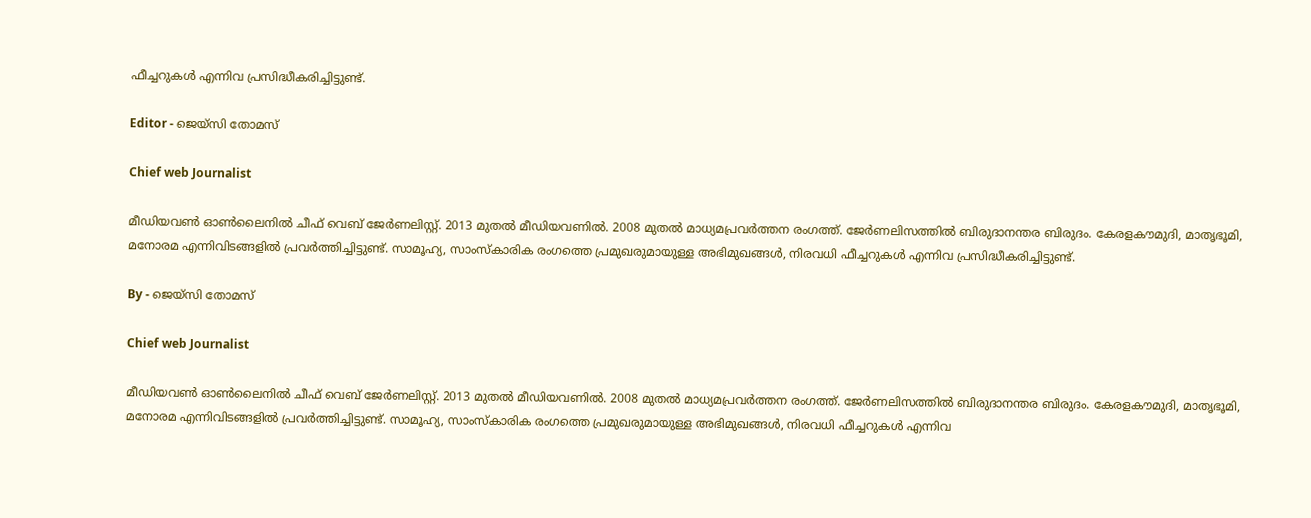ഫീച്ചറുകൾ എന്നിവ പ്രസിദ്ധീകരിച്ചിട്ടുണ്ട്.

Editor - ജെയ്സി തോമസ്

Chief web Journalist

മീഡിയവൺ ഓൺലൈനിൽ ചീഫ് വെബ് ജേർണലിസ്റ്റ്. 2013 മുതൽ മീഡിയവണിൽ. 2008 മുതൽ മാധ്യമപ്രവർത്തന രംഗത്ത്. ജേർണലിസത്തിൽ ബിരുദാനന്തര ബിരുദം. കേരളകൗമുദി, മാതൃഭൂമി, മനോരമ എന്നിവിടങ്ങളിൽ പ്രവർത്തിച്ചിട്ടുണ്ട്. സാമൂഹ്യ, സാംസ്‌കാരിക രംഗത്തെ പ്രമുഖരുമായുള്ള അഭിമുഖങ്ങൾ, നിരവധി ഫീച്ചറുകൾ എന്നിവ പ്രസിദ്ധീകരിച്ചിട്ടുണ്ട്.

By - ജെയ്സി തോമസ്

Chief web Journalist

മീഡിയവൺ ഓൺലൈനിൽ ചീഫ് വെബ് ജേർണലിസ്റ്റ്. 2013 മുതൽ മീഡിയവണിൽ. 2008 മുതൽ മാധ്യമപ്രവർത്തന രംഗത്ത്. ജേർണലിസത്തിൽ ബിരുദാനന്തര ബിരുദം. കേരളകൗമുദി, മാതൃഭൂമി, മനോരമ എന്നിവിടങ്ങളിൽ പ്രവർത്തിച്ചിട്ടുണ്ട്. സാമൂഹ്യ, സാംസ്‌കാരിക രംഗത്തെ പ്രമുഖരുമായുള്ള അഭിമുഖങ്ങൾ, നിരവധി ഫീച്ചറുകൾ എന്നിവ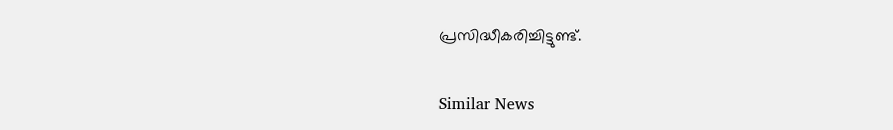പ്രസിദ്ധീകരിച്ചിട്ടുണ്ട്.

Similar News